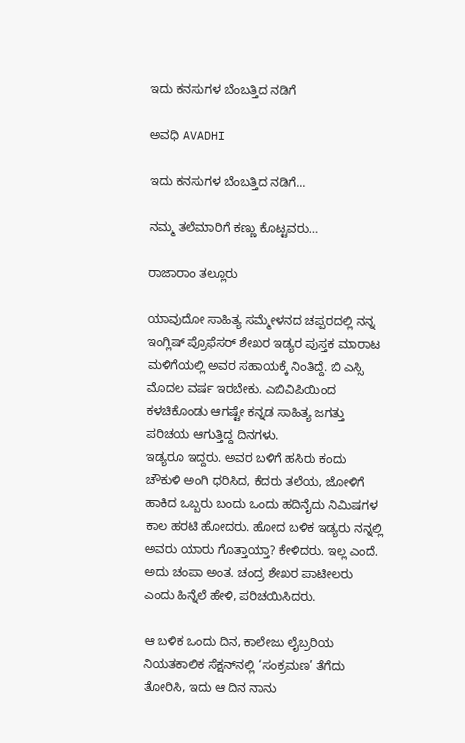ಇದು ಕನಸುಗಳ ಬೆಂಬತ್ತಿದ ನಡಿಗೆ‍

ಅವಧಿ AVADHI

ಇದು ಕನಸುಗಳ ಬೆಂಬತ್ತಿದ ನಡಿಗೆ...

ನಮ್ಮ ತಲೆಮಾರಿಗೆ ಕಣ್ಣು ಕೊಟ್ಟವರು…

ರಾಜಾರಾಂ ತಲ್ಲೂರು

ಯಾವುದೋ ಸಾಹಿತ್ಯ ಸಮ್ಮೇಳನದ ಚಪ್ಪರದಲ್ಲಿ ನನ್ನ ಇಂಗ್ಲಿಷ್ ಪ್ರೊಫೆಸರ್ ಶೇಖರ ಇಡ್ಯರ ಪುಸ್ತಕ ಮಾರಾಟ ಮಳಿಗೆಯಲ್ಲಿ ಅವರ ಸಹಾಯಕ್ಕೆ ನಿಂತಿದ್ದೆ. ಬಿ ಎಸ್ಸಿ ಮೊದಲ ವರ್ಷ ಇರಬೇಕು. ಎಬಿವಿಪಿಯಿಂದ ಕಳಚಿಕೊಂಡು ಆಗಷ್ಟೇ ಕನ್ನಡ ಸಾಹಿತ್ಯ ಜಗತ್ತು ಪರಿಚಯ ಆಗುತ್ತಿದ್ದ ದಿನಗಳು.
ಇಡ್ಯರೂ ಇದ್ದರು. ಅವರ ಬಳಿಗೆ ಹಸಿರು ಕಂದು ಚೌಕುಳಿ ಅಂಗಿ ಧರಿಸಿದ, ಕೆದರು ತಲೆಯ, ಜೋಳಿಗೆ ಹಾಕಿದ ಒಬ್ಬರು ಬಂದು ಒಂದು ಹದಿನೈದು ನಿಮಿಷಗಳ ಕಾಲ ಹರಟಿ ಹೋದರು. ಹೋದ ಬಳಿಕ ಇಡ್ಯರು ನನ್ನಲ್ಲಿ ಅವರು ಯಾರು ಗೊತ್ತಾಯ್ತಾ? ಕೇಳಿದರು. ಇಲ್ಲ ಎಂದೆ. ಅದು ಚಂಪಾ ಅಂತ. ಚಂದ್ರ ಶೇಖರ ಪಾಟೀಲರು ಎಂದು ಹಿನ್ನೆಲೆ ಹೇಳಿ, ಪರಿಚಯಿಸಿದರು.

ಆ ಬಳಿಕ ಒಂದು ದಿನ, ಕಾಲೇಜು ಲೈಬ್ರರಿಯ ನಿಯತಕಾಲಿಕ ಸೆಕ್ಷನ್‌ನಲ್ಲಿ ‘ಸಂಕ್ರಮಣ’ ತೆಗೆದು ತೋರಿಸಿ, ಇದು ಆ ದಿನ ನಾನು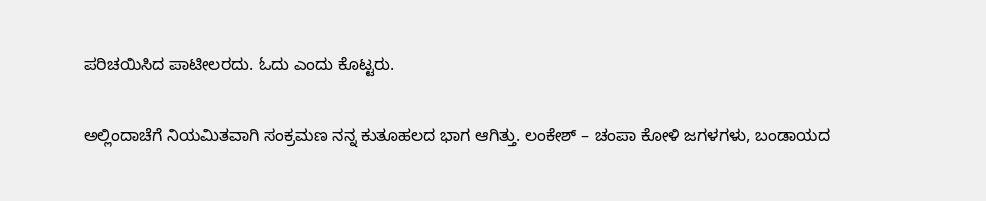ಪರಿಚಯಿಸಿದ ಪಾಟೀಲರದು. ಓದು ಎಂದು ಕೊಟ್ಟರು.

ಅಲ್ಲಿಂದಾಚೆಗೆ ನಿಯಮಿತವಾಗಿ ಸಂಕ್ರಮಣ ನನ್ನ ಕುತೂಹಲದ ಭಾಗ ಆಗಿತ್ತು. ಲಂಕೇಶ್ – ಚಂಪಾ ಕೋಳಿ ಜಗಳಗಳು, ಬಂಡಾಯದ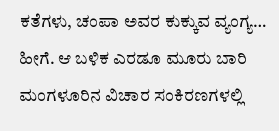ಕತೆಗಳು, ಚಂಪಾ ಅವರ ಕುಕ್ಕುವ ವ್ಯಂಗ್ಯ… ಹೀಗೆ. ಆ ಬಳಿಕ ಎರಡೂ ಮೂರು ಬಾರಿ ಮಂಗಳೂರಿನ ವಿಚಾರ ಸಂಕಿರಣಗಳಲ್ಲಿ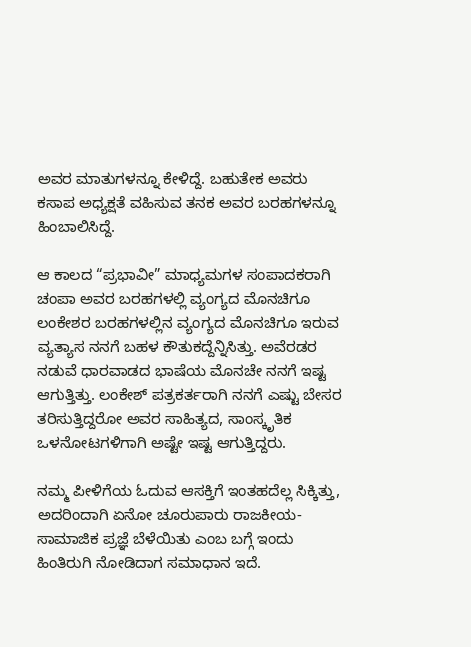ಅವರ ಮಾತುಗಳನ್ನೂ ಕೇಳಿದ್ದೆ. ಬಹುತೇಕ ಅವರು ಕಸಾಪ ಅಧ್ಯಕ್ಷತೆ ವಹಿಸುವ ತನಕ ಅವರ ಬರಹಗಳನ್ನೂ ಹಿಂಬಾಲಿಸಿದ್ದೆ.

ಆ ಕಾಲದ “ಪ್ರಭಾವೀ” ಮಾಧ್ಯಮಗಳ ಸಂಪಾದಕರಾಗಿ ಚಂಪಾ ಅವರ ಬರಹಗಳಲ್ಲಿ ವ್ಯಂಗ್ಯದ ಮೊನಚಿಗೂ ಲಂಕೇಶರ ಬರಹಗಳಲ್ಲಿನ ವ್ಯಂಗ್ಯದ ಮೊನಚಿಗೂ ಇರುವ ವ್ಯತ್ಯಾಸ ನನಗೆ ಬಹಳ ಕೌತುಕದ್ದೆನ್ನಿಸಿತ್ತು. ಅವೆರಡರ ನಡುವೆ ಧಾರವಾಡದ ಭಾಷೆಯ ಮೊನಚೇ ನನಗೆ ಇಷ್ಟ ಆಗುತ್ತಿತ್ತು. ಲಂಕೇಶ್ ಪತ್ರಕರ್ತರಾಗಿ ನನಗೆ ಎಷ್ಟು ಬೇಸರ ತರಿಸುತ್ತಿದ್ದರೋ ಅವರ ಸಾಹಿತ್ಯದ, ಸಾಂಸ್ಕೃತಿಕ ಒಳನೋಟಗಳಿಗಾಗಿ ಅಷ್ಟೇ ಇಷ್ಟ ಆಗುತ್ತಿದ್ದರು.

ನಮ್ಮ ಪೀಳಿಗೆಯ ಓದುವ ಆಸಕ್ತಿಗೆ ಇಂತಹದೆಲ್ಲ ಸಿಕ್ಕಿತ್ತು, ಅದರಿಂದಾಗಿ ಏನೋ ಚೂರುಪಾರು ರಾಜಕೀಯ-ಸಾಮಾಜಿಕ ಪ್ರಜ್ಞೆ ಬೆಳೆಯಿತು ಎಂಬ ಬಗ್ಗೆ ಇಂದು ಹಿಂತಿರುಗಿ ನೋಡಿದಾಗ ಸಮಾಧಾನ ಇದೆ.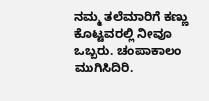ನಮ್ಮ ತಲೆಮಾರಿಗೆ ಕಣ್ಣು ಕೊಟ್ಟವರಲ್ಲಿ ನೀವೂ ಒಬ್ಬರು. ಚಂಪಾಕಾಲಂ ಮುಗಿಸಿದಿರಿ.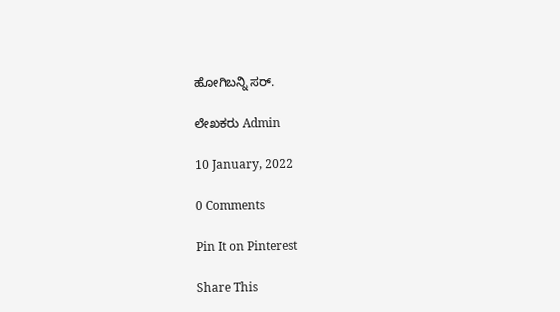ಹೋಗಿಬನ್ನಿ ಸರ್.

ಲೇಖಕರು Admin

10 January, 2022

0 Comments

Pin It on Pinterest

Share This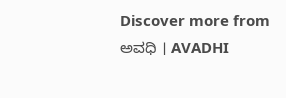Discover more from ಅವಧಿ । AVADHI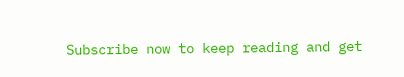Subscribe now to keep reading and get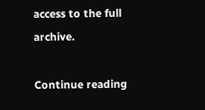access to the full archive.

Continue reading